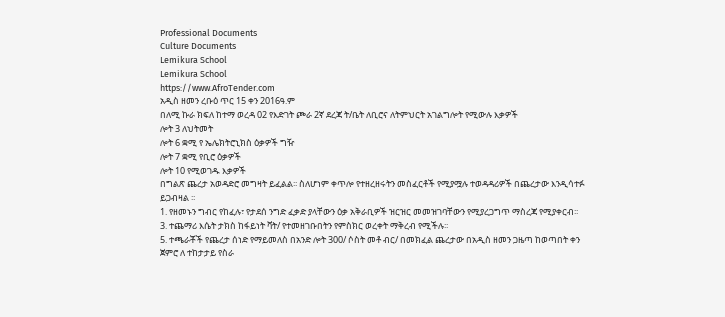Professional Documents
Culture Documents
Lemikura School
Lemikura School
https://www.AfroTender.com
አዲስ ዘመን ረቡዕ ጥር 15 ቀን 2016ዓ.ም
በለሚ ኩራ ክፍለ ከተማ ወረዳ 02 የእድገት ጮራ 2ኛ ደረጃ ት/ቤት ለቢሮና ለትምህርት አገልግሎት የሚውሉ እቃዎች
ሎት 3 ለህትመት
ሎት 6 ቋሚ የ ኤሌክትሮኒክስ ዕቃዎች ግዥ
ሎት 7 ቋሚ የቢሮ ዕቃዎች
ሎት 10 የሚወገዱ እቃዎች
በግልጽ ጨረታ አወዳድሮ መግዛት ይፈልል፡፡ ስለሆነም ቀጥሎ የተዘረዘሩትን መስፈርቶች የሚያሟሉ ተወዳዳሪዎች በጨረታው እንዲሳተፉ
ይጋብዛል ፡፡
1. የዘመኑን ግብር የከፈሉ፣ የታደሰ ንግድ ፈቃድ ያላቸውን ዕቃ አቅራቢዎች ዝርዝር መመዝገባቸውን የሚያረጋግጥ ማስረጃ የሚያቀርብ፡፡
3. ተጨማሪ እሴት ታክስ ከፋይነት ቫት/ የተመዘገቡበትን የምስክር ወረቀት ማቅረብ የሚችሉ፡፡
5. ተጫራቾች የጨረታ ሰነድ የማይመለስ በአንድ ሎት 300/ ሶስት መቶ ብር/ በመክፈል ጨረታው በአዲስ ዘመን ጋዜጣ ከወጣበት ቀን
ጀምሮ ለ ተከታታይ የስራ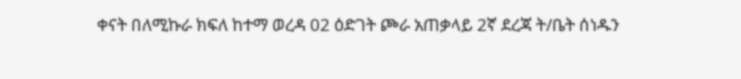ቀናት በለሚኩራ ክፍለ ከተማ ወረዳ 02 ዕድገት ጮራ አጠቃላይ 2ኛ ደረጃ ት/ቤት ሰነዱን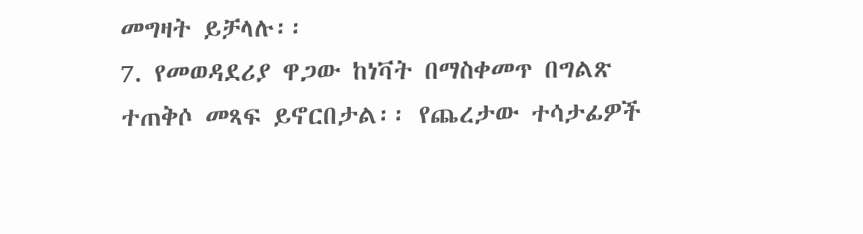መግዛት ይቻላሉ፡፡
7. የመወዳደሪያ ዋጋው ከነቫት በማስቀመጥ በግልጽ ተጠቅሶ መጻፍ ይኖርበታል፡፡ የጨረታው ተሳታፊዎች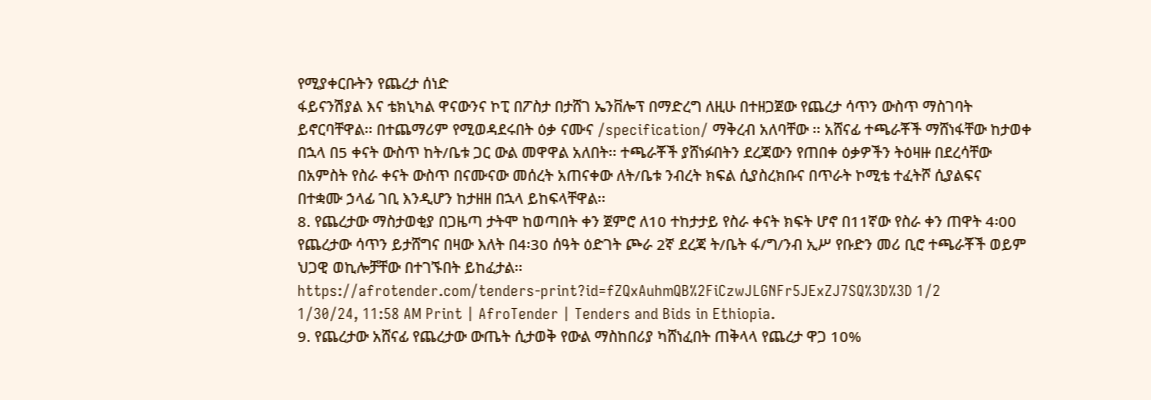የሚያቀርቡትን የጨረታ ሰነድ
ፋይናንሽያል እና ቴክኒካል ዋናውንና ኮፒ በፖስታ በታሸገ ኤንቨሎፕ በማድረግ ለዚሁ በተዘጋጀው የጨረታ ሳጥን ውስጥ ማስገባት
ይኖርባቸዋል፡፡ በተጨማሪም የሚወዳደሩበት ዕቃ ናሙና /specification/ ማቅረብ አለባቸው ፡፡ አሸናፊ ተጫራቾች ማሸነፋቸው ከታወቀ
በኋላ በ5 ቀናት ውስጥ ከት/ቤቱ ጋር ውል መዋዋል አለበት፡፡ ተጫራቾች ያሸነፉበትን ደረጃውን የጠበቀ ዕቃዎችን ትዕዛዙ በደረሳቸው
በአምስት የስራ ቀናት ውስጥ በናሙናው መሰረት አጠናቀው ለት/ቤቱ ንብረት ክፍል ሲያስረክቡና በጥራት ኮሚቴ ተፈትሾ ሲያልፍና
በተቋሙ ኃላፊ ገቢ እንዲሆን ከታዘዘ በኋላ ይከፍላቸዋል፡፡
8. የጨረታው ማስታወቂያ በጋዜጣ ታትሞ ከወጣበት ቀን ጀምሮ ለ10 ተከታታይ የስራ ቀናት ክፍት ሆኖ በ11ኛው የስራ ቀን ጠዋት 4፡00
የጨረታው ሳጥን ይታሸግና በዛው እለት በ4፡30 ሰዓት ዕድገት ጮራ 2ኛ ደረጃ ት/ቤት ፋ/ግ/ንብ ኢሥ የቡድን መሪ ቢሮ ተጫራቾች ወይም
ህጋዊ ወኪሎቻቸው በተገኙበት ይከፈታል፡፡
https://afrotender.com/tenders-print?id=fZQxAuhmQB%2FiCzwJLGNFr5JExZJ7SQ%3D%3D 1/2
1/30/24, 11:58 AM Print | AfroTender | Tenders and Bids in Ethiopia.
9. የጨረታው አሸናፊ የጨረታው ውጤት ሲታወቅ የውል ማስከበሪያ ካሸነፈበት ጠቅላላ የጨረታ ዋጋ 10%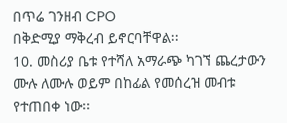በጥሬ ገንዘብ CPO
በቅድሚያ ማቅረብ ይኖርባቸዋል፡፡
10. መስሪያ ቤቱ የተሻለ አማራጭ ካገኘ ጨረታውን ሙሉ ለሙሉ ወይም በከፊል የመሰረዝ መብቱ የተጠበቀ ነው፡፡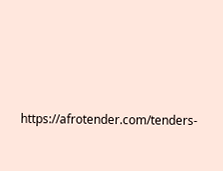https://afrotender.com/tenders-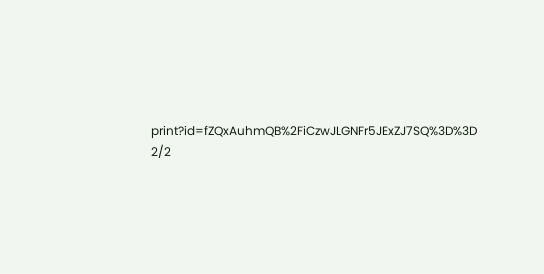print?id=fZQxAuhmQB%2FiCzwJLGNFr5JExZJ7SQ%3D%3D 2/2